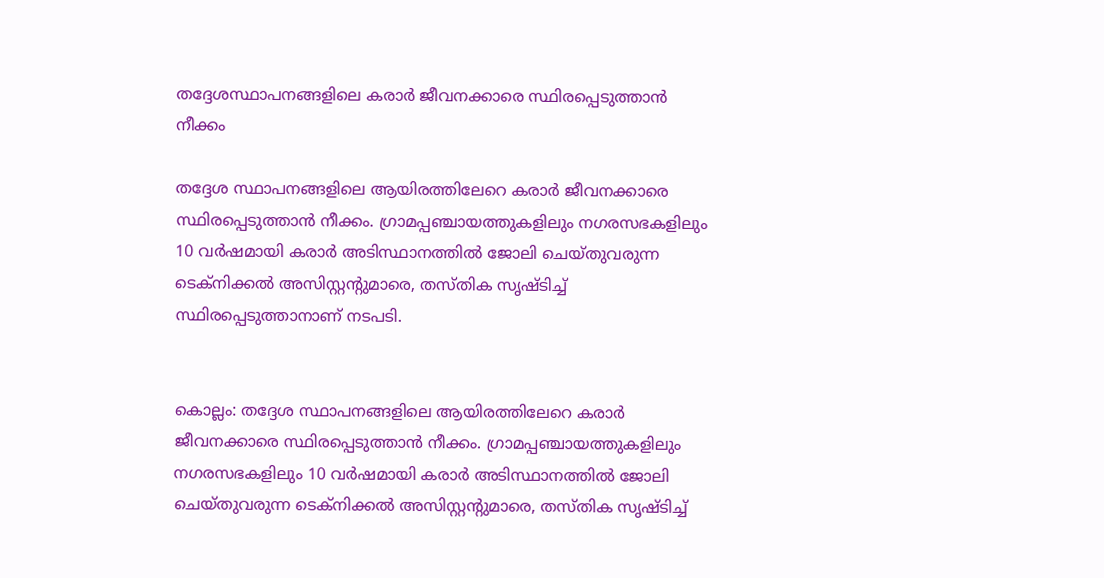തദ്ദേശസ്ഥാപനങ്ങളിലെ കരാർ ജീവനക്കാരെ സ്ഥിരപ്പെടുത്താൻ നീക്കം

തദ്ദേശ സ്ഥാപനങ്ങളിലെ ആയിരത്തിലേറെ കരാർ ജീവനക്കാരെ സ്ഥിരപ്പെടുത്താൻ നീക്കം. ഗ്രാമപ്പഞ്ചായത്തുകളിലും നഗരസഭകളിലും 10 വർഷമായി കരാർ അടിസ്ഥാനത്തിൽ ജോലി ചെയ്തുവരുന്ന ടെക്നിക്കൽ അസിസ്റ്റന്റുമാരെ, തസ്തിക സൃഷ്ടിച്ച് സ്ഥിരപ്പെടുത്താനാണ് നടപടി.


കൊല്ലം: തദ്ദേശ സ്ഥാപനങ്ങളിലെ ആയിരത്തിലേറെ കരാർ ജീവനക്കാരെ സ്ഥിരപ്പെടുത്താൻ നീക്കം. ഗ്രാമപ്പഞ്ചായത്തുകളിലും നഗരസഭകളിലും 10 വർഷമായി കരാർ അടിസ്ഥാനത്തിൽ ജോലി ചെയ്തുവരുന്ന ടെക്നിക്കൽ അസിസ്റ്റന്റുമാരെ, തസ്തിക സൃഷ്ടിച്ച്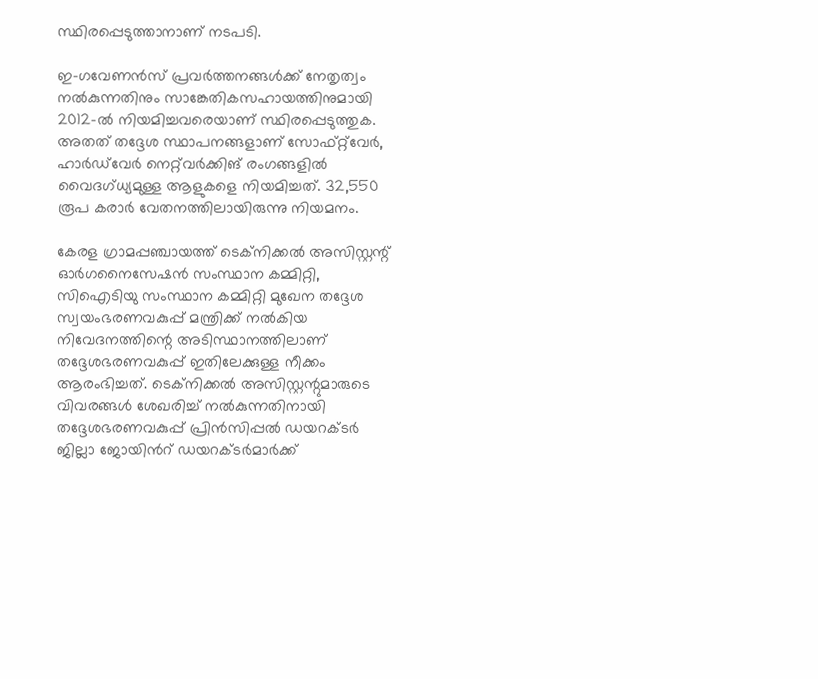സ്ഥിരപ്പെടുത്താനാണ് നടപടി.

ഇ-ഗവേണൻസ് പ്രവർത്തനങ്ങൾക്ക് നേതൃത്വം നൽകുന്നതിനും സാങ്കേതികസഹായത്തിനുമായി 2012-ൽ നിയമിച്ചവരെയാണ് സ്ഥിരപ്പെടുത്തുക. അതത് തദ്ദേശ സ്ഥാപനങ്ങളാണ് സോഫ്റ്റ്‌വേർ, ഹാർഡ്‌വേർ നെറ്റ്‌വർക്കിങ്‌ രംഗങ്ങളിൽ വൈദഗ്ധ്യമുള്ള ആളുകളെ നിയമിച്ചത്. 32,550 രൂപ കരാർ വേതനത്തിലായിരുന്നു നിയമനം.

കേരള ഗ്രാമപ്പഞ്ചായത്ത് ടെക്നിക്കൽ അസിസ്റ്റന്റ്‌ ഓർഗനൈസേഷൻ സംസ്ഥാന കമ്മിറ്റി, സിഐടിയു സംസ്ഥാന കമ്മിറ്റി മുഖേന തദ്ദേശ സ്വയംഭരണവകുപ്പ് മന്ത്രിക്ക്‌ നൽകിയ നിവേദനത്തിന്റെ അടിസ്ഥാനത്തിലാണ് തദ്ദേശഭരണവകുപ്പ് ഇതിലേക്കുള്ള നീക്കം ആരംഭിച്ചത്. ടെക്നിക്കൽ അസിസ്റ്റന്റുമാരുടെ വിവരങ്ങൾ ശേഖരിച്ച് നൽകുന്നതിനായി തദ്ദേശഭരണവകുപ്പ് പ്രിൻസിപ്പൽ ഡയറക്ടർ ജില്ലാ ജോയിൻറ് ഡയറക്ടർമാർക്ക്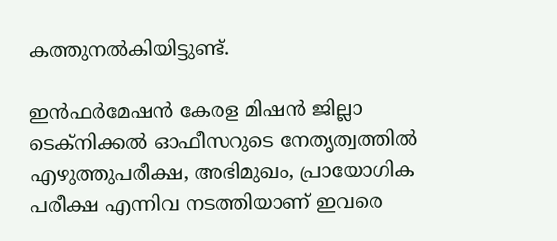കത്തുനൽകിയിട്ടുണ്ട്.

ഇൻഫർമേഷൻ കേരള മിഷൻ ജില്ലാ ടെക്നിക്കൽ ഓഫീസറുടെ നേതൃത്വത്തിൽ എഴുത്തുപരീക്ഷ, അഭിമുഖം, പ്രായോഗിക പരീക്ഷ എന്നിവ നടത്തിയാണ് ഇവരെ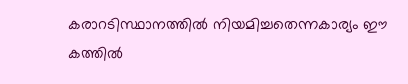കരാറടിസ്ഥാനത്തിൽ നിയമിച്ചതെന്നകാര്യം ഈ കത്തിൽ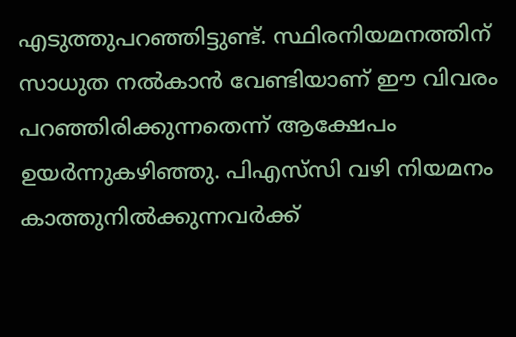എടുത്തുപറഞ്ഞിട്ടുണ്ട്. സ്ഥിരനിയമനത്തിന് സാധുത നൽകാൻ വേണ്ടിയാണ് ഈ വിവരം പറഞ്ഞിരിക്കുന്നതെന്ന് ആക്ഷേപം ഉയർന്നുകഴിഞ്ഞു. പിഎസ്‌സി വഴി നിയമനം കാത്തുനിൽക്കുന്നവർക്ക്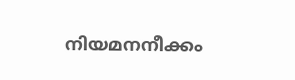നിയമനനീക്കം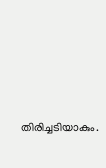തിരിച്ചടിയാകും.